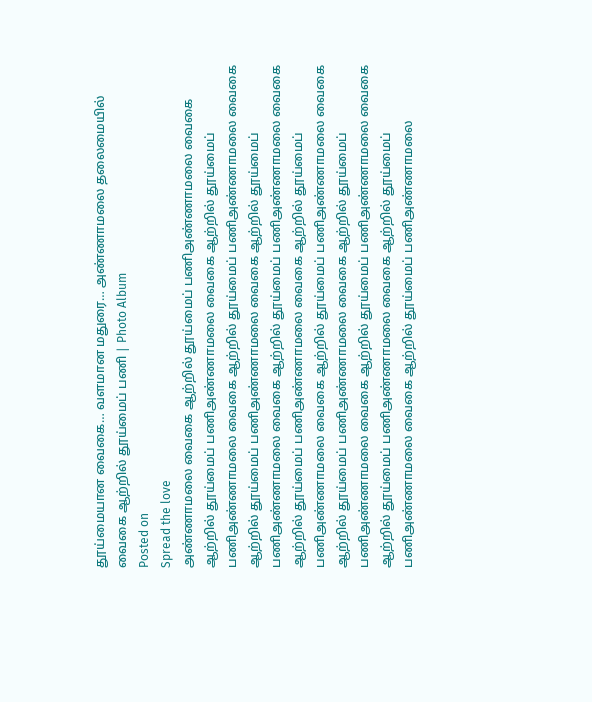தூய்மையான வைகை… வளமான மதுரை… அண்ணாமலை தலைமையில் வைகை ஆற்றில் தூய்மைப் பணி | Photo Album
Posted on
Spread the love
அண்ணாமலை வைகை ஆற்றில் தூய்மைப் பணிஅண்ணாமலை வைகை ஆற்றில் தூய்மைப் பணிஅண்ணாமலை வைகை ஆற்றில் தூய்மைப் பணிஅண்ணாமலை வைகை ஆற்றில் தூய்மைப் பணிஅண்ணாமலை வைகை ஆற்றில் தூய்மைப் பணிஅண்ணாமலை வைகை ஆற்றில் தூய்மைப் பணிஅண்ணாமலை வைகை ஆற்றில் தூய்மைப் பணிஅண்ணாமலை வைகை ஆற்றில் தூய்மைப் பணிஅண்ணாமலை வைகை ஆற்றில் தூய்மைப் பணிஅண்ணாமலை வைகை ஆற்றில் தூய்மைப் பணிஅண்ணாமலை வைகை ஆற்றில் தூய்மைப் பணிஅண்ணாமலை வைகை ஆற்றில் தூய்மைப் பணிஅண்ணாமலை வைகை ஆற்றில் தூய்மைப் பணிஅண்ணாமலை வைகை ஆற்றில் தூய்மைப் பணிஅண்ணாமலை வைகை ஆற்றில் தூய்மைப் பணிஅண்ணாமலை வைகை ஆற்றில் தூய்மைப் பணிஅண்ணாமலை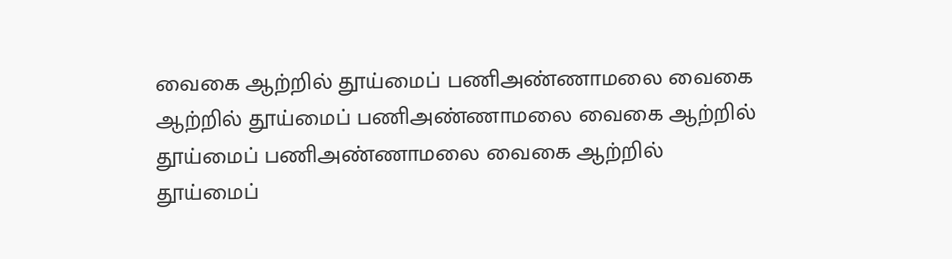வைகை ஆற்றில் தூய்மைப் பணிஅண்ணாமலை வைகை ஆற்றில் தூய்மைப் பணிஅண்ணாமலை வைகை ஆற்றில் தூய்மைப் பணிஅண்ணாமலை வைகை ஆற்றில் தூய்மைப்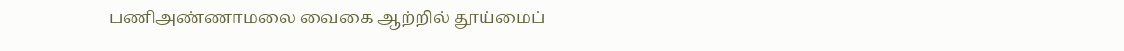பணிஅண்ணாமலை வைகை ஆற்றில் தூய்மைப்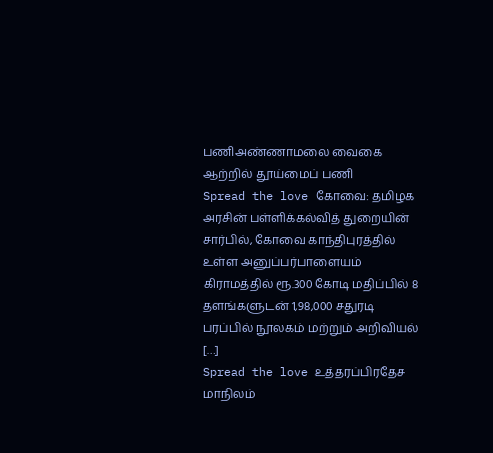பணிஅண்ணாமலை வைகை ஆற்றில் தூய்மைப் பணி
Spread the love கோவை: தமிழக அரசின் பள்ளிக்கல்வித் துறையின் சார்பில், கோவை காந்திபுரத்தில் உள்ள அனுப்பர்பாளையம் கிராமத்தில் ரூ.300 கோடி மதிப்பில் 8 தளங்களுடன் 1,98,000 சதுரடி பரப்பில் நூலகம் மற்றும் அறிவியல் […]
Spread the love உத்தரப்பிரதேச மாநிலம்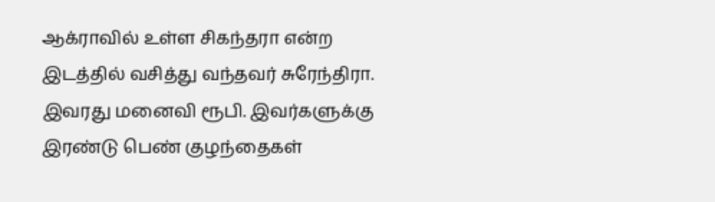ஆக்ராவில் உள்ள சிகந்தரா என்ற இடத்தில் வசித்து வந்தவர் சுரேந்திரா. இவரது மனைவி ரூபி. இவர்களுக்கு இரண்டு பெண் குழந்தைகள்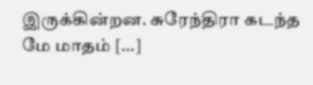இருக்கின்றன. சுரேந்திரா கடந்த மே மாதம் […]